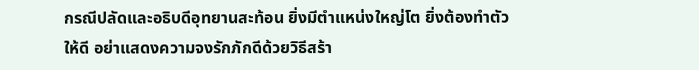กรณีปลัดและอธิบดีอุทยานสะท้อน ยิ่งมีตำแหน่งใหญ่โต ยิ่งต้องทำตัวให้ดี อย่าแสดงความจงรักภักดีด้วยวิธีสร้า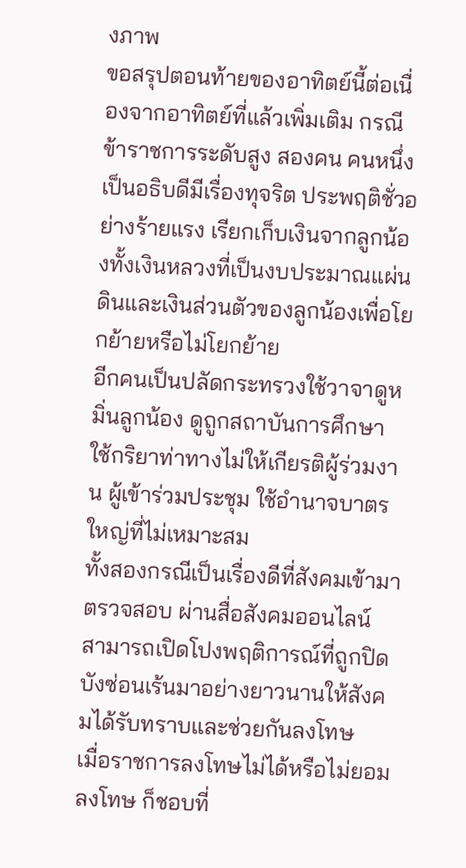งภาพ
ขอสรุปตอนท้ายของอาทิตย์นี้ต่อเนื่องจากอาทิตย์ที่แล้วเพิ่มเติม กรณีข้าราชการระดับสูง สองคน คนหนึ่งเป็นอธิบดีมีเรื่องทุจริต ประพฤติชั่วอย่างร้ายแรง เรียกเก็บเงินจากลูกน้องทั้งเงินหลวงที่เป็นงบประมาณแผ่นดินและเงินส่วนตัวของลูกน้องเพื่อโยกย้ายหรือไม่โยกย้าย
อีกคนเป็นปลัดกระทรวงใช้วาจาดูหมิ่นลูกน้อง ดูถูกสถาบันการศึกษา ใช้กริยาท่าทางไม่ให้เกียรติผู้ร่วมงาน ผู้เข้าร่วมประชุม ใช้อำนาจบาตรใหญ่ที่ไม่เหมาะสม
ทั้งสองกรณีเป็นเรื่องดีที่สังคมเข้ามาตรวจสอบ ผ่านสื่อสังคมออนไลน์ สามารถเปิดโปงพฤติการณ์ที่ถูกปิดบังซ่อนเร้นมาอย่างยาวนานให้สังคมได้รับทราบและช่วยกันลงโทษ
เมื่อราชการลงโทษไม่ได้หรือไม่ยอมลงโทษ ก็ชอบที่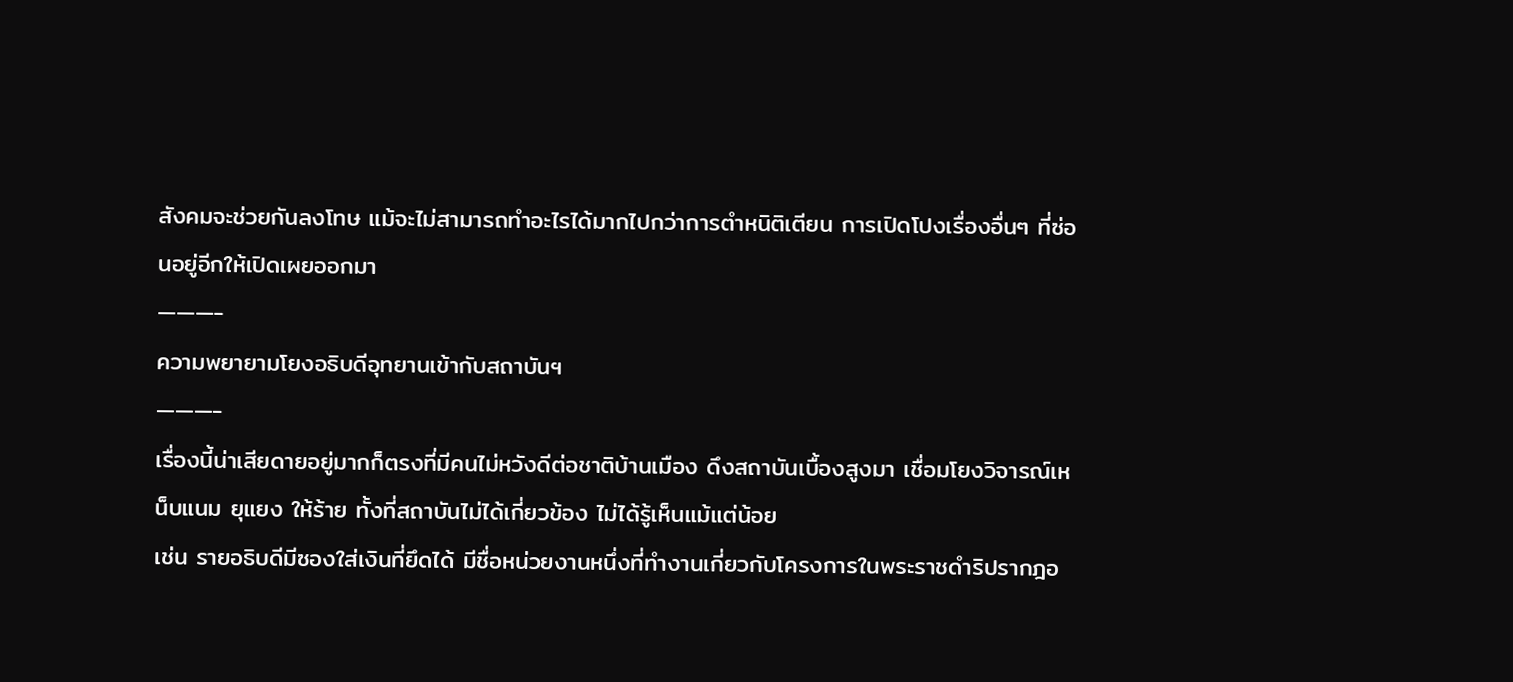สังคมจะช่วยกันลงโทษ แม้จะไม่สามารถทำอะไรได้มากไปกว่าการตำหนิติเตียน การเปิดโปงเรื่องอื่นๆ ที่ซ่อนอยู่อีกให้เปิดเผยออกมา
———-
ความพยายามโยงอธิบดีอุทยานเข้ากับสถาบันฯ
———-
เรื่องนี้น่าเสียดายอยู่มากก็ตรงที่มีคนไม่หวังดีต่อชาติบ้านเมือง ดึงสถาบันเบื้องสูงมา เชื่อมโยงวิจารณ์เหน็บแนม ยุแยง ให้ร้าย ทั้งที่สถาบันไม่ได้เกี่ยวข้อง ไม่ได้รู้เห็นแม้แต่น้อย
เช่น รายอธิบดีมีซองใส่เงินที่ยึดได้ มีชื่อหน่วยงานหนึ่งที่ทำงานเกี่ยวกับโครงการในพระราชดำริปรากฎอ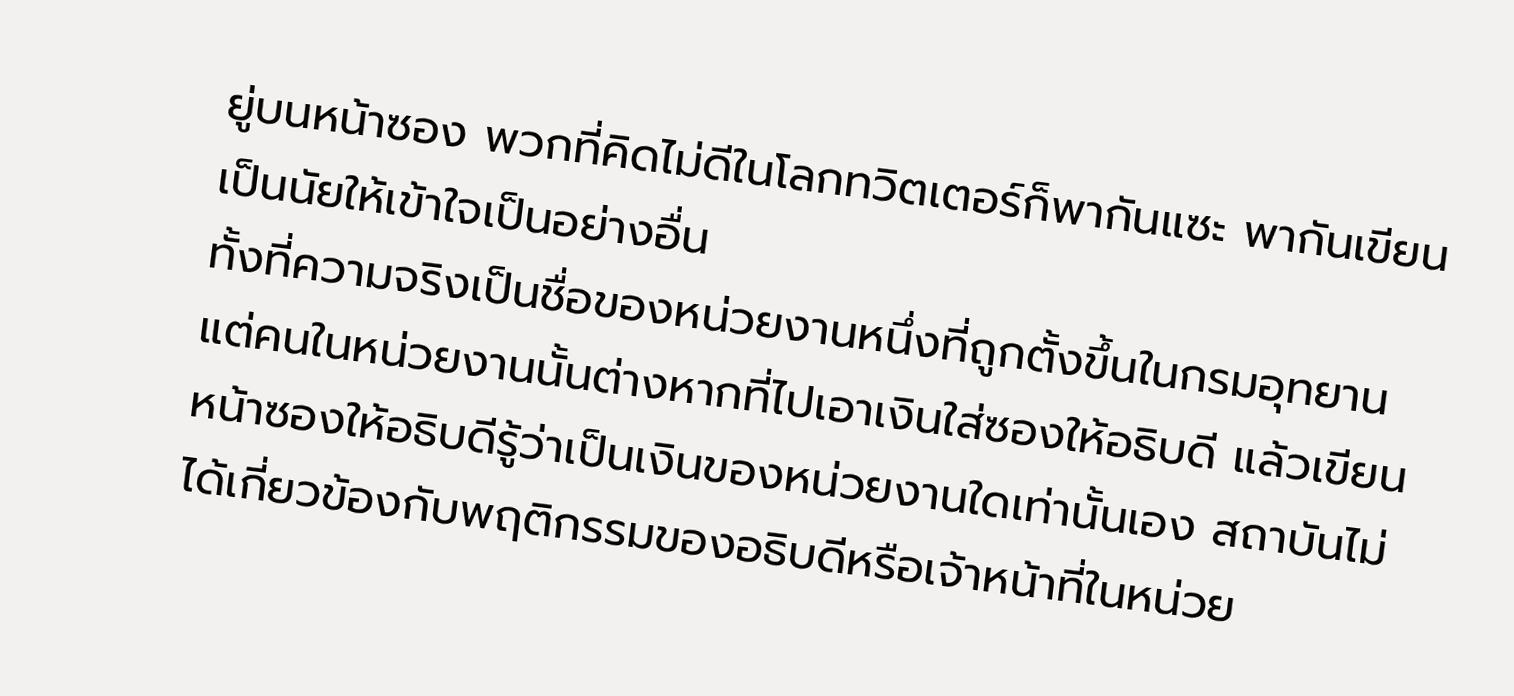ยู่บนหน้าซอง พวกที่คิดไม่ดีในโลกทวิตเตอร์ก็พากันแซะ พากันเขียนเป็นนัยให้เข้าใจเป็นอย่างอื่น
ทั้งที่ความจริงเป็นชื่อของหน่วยงานหนึ่งที่ถูกตั้งขึ้นในกรมอุทยาน แต่คนในหน่วยงานนั้นต่างหากที่ไปเอาเงินใส่ซองให้อธิบดี แล้วเขียนหน้าซองให้อธิบดีรู้ว่าเป็นเงินของหน่วยงานใดเท่านั้นเอง สถาบันไม่ได้เกี่ยวข้องกับพฤติกรรมของอธิบดีหรือเจ้าหน้าที่ในหน่วย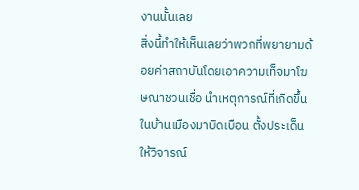งานนั้นเลย
สิ่งนี้ทำให้เห็นเลยว่าพวกที่พยายามด้อยค่าสถาบันโดยเอาความเท็จมาโฆษณาชวนเชื่อ นำเหตุการณ์ที่เกิดขึ้นในบ้านเมืองมาบิดเบือน ตั้งประเด็นให้วิจารณ์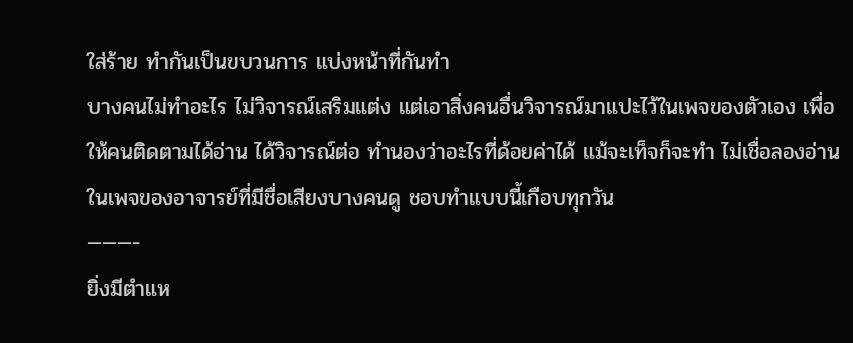ใส่ร้าย ทำกันเป็นขบวนการ แบ่งหน้าที่กันทำ
บางคนไม่ทำอะไร ไม่วิจารณ์เสริมแต่ง แต่เอาสิ่งคนอื่นวิจารณ์มาแปะไว้ในเพจของตัวเอง เพื่อให้คนติดตามได้อ่าน ได้วิจารณ์ต่อ ทำนองว่าอะไรที่ด้อยค่าได้ แม้จะเท็จก็จะทำ ไม่เชื่อลองอ่านในเพจของอาจารย์ที่มีชื่อเสียงบางคนดู ชอบทำแบบนี้เกือบทุกวัน
———-
ยิ่งมีตำแห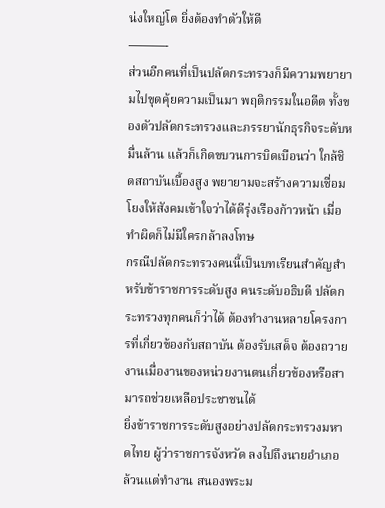น่งใหญ่โต ยิ่งต้องทำตัวให้ดี
———-
ส่วนอีกคนที่เป็นปลัดกระทรวงก็มีความพยายามไปขุดคุ้ยความเป็นมา พฤติกรรมในอดีต ทั้งของตัวปลัดกระทรวงและภรรยานักธุรกิจระดับหมื่นล้าน แล้วก็เกิดขบวนการบิดเบือนว่า ใกล้ชิดสถาบันเบื้องสูง พยายามจะสร้างความเชื่อมโยงให้สังคมเข้าใจว่าได้ดีรุ่งเรืองก้าวหน้า เมื่อทำผิดก็ไม่มีใครกล้าลงโทษ
กรณีปลัดกระทรวงคนนี้เป็นบทเรียนสำคัญสำหรับข้าราชการระดับสูง คนระดับอธิบดี ปลัดกระทรวงทุกคนก็ว่าได้ ต้องทำงานหลายโครงการที่เกี่ยวข้องกับสถาบัน ต้องรับเสด็จ ต้องถวายงานเมื่องานของหน่วยงานตนเกี่ยวข้องหรือสามารถช่วยเหลือประชาชนได้
ยิ่งข้าราชการระดับสูงอย่างปลัดกระทรวงมหาดไทย ผู้ว่าราชการจังหวัด ลงไปถึงนายอำเภอ ล้วนแต่ทำงาน สนองพระม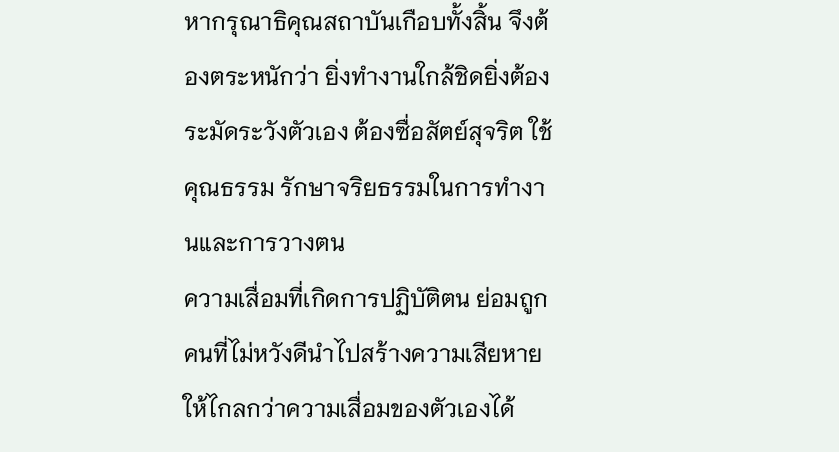หากรุณาธิคุณสถาบันเกือบทั้งสิ้น จึงต้องตระหนักว่า ยิ่งทำงานใกล้ชิดยิ่งต้องระมัดระวังตัวเอง ต้องซื่อสัตย์สุจริต ใช้คุณธรรม รักษาจริยธรรมในการทำงานและการวางตน
ความเสื่อมที่เกิดการปฏิบัติตน ย่อมถูกคนที่ไม่หวังดีนำไปสร้างความเสียหายให้ไกลกว่าความเสื่อมของตัวเองได้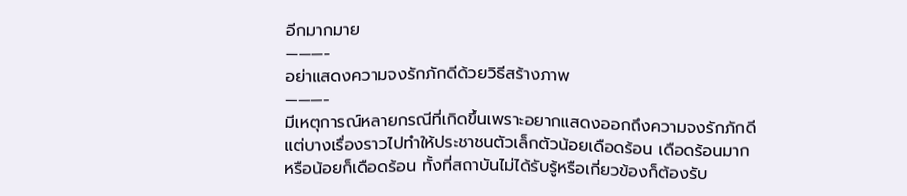อีกมากมาย
———-
อย่าแสดงความจงรักภักดีด้วยวิธีสร้างภาพ
———-
มีเหตุการณ์หลายกรณีที่เกิดขึ้นเพราะอยากแสดงออกถึงความจงรักภักดี แต่บางเรื่องราวไปทำให้ประชาชนตัวเล็กตัวน้อยเดือดร้อน เดือดร้อนมาก หรือน้อยก็เดือดร้อน ทั้งที่สถาบันไม่ได้รับรู้หรือเกี่ยวข้องก็ต้องรับ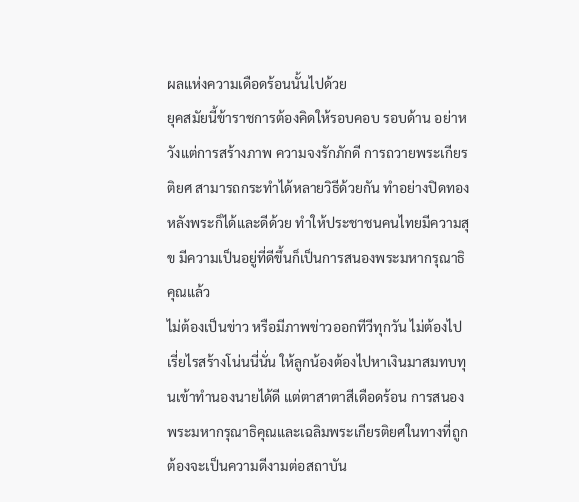ผลแห่งความเดือดร้อนนั้นไปด้วย
ยุคสมัยนี้ข้าราชการต้องคิดให้รอบคอบ รอบด้าน อย่าหวังแต่การสร้างภาพ ความจงรักภักดี การถวายพระเกียรติยศ สามารถกระทำได้หลายวิธีด้วยกัน ทำอย่างปิดทองหลังพระก็ได้และดีด้วย ทำให้ประชาชนคนไทยมีความสุข มีความเป็นอยู่ที่ดีขึ้นก็เป็นการสนองพระมหากรุณาธิคุณแล้ว
ไม่ต้องเป็นข่าว หรือมีภาพข่าวออกทีวีทุกวัน ไม่ต้องไปเรี่ยไรสร้างโน่นนี่นั่น ให้ลูกน้องต้องไปหาเงินมาสมทบทุนเข้าทำนองนายได้ดี แต่ตาสาตาสีเดือดร้อน การสนองพระมหากรุณาธิคุณและเฉลิมพระเกียรติยศในทางที่ถูกต้องจะเป็นความดีงามต่อสถาบัน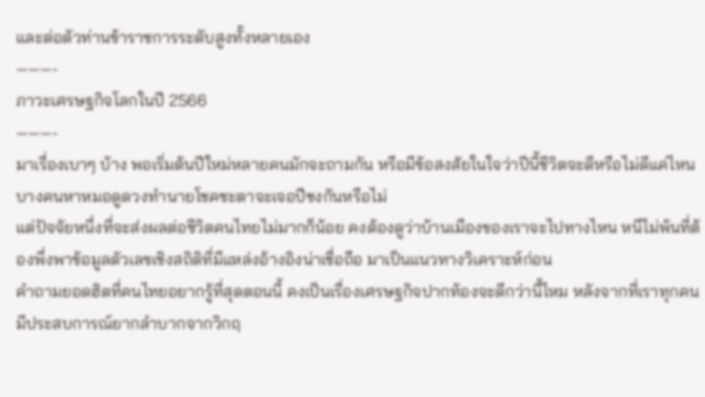และต่อตัวท่านข้าราชการระดับสูงทั้งหลายเอง
———-
ภาวะเศรษฐกิจโลกในปี 2566
———-
มาเรื่องเบาๆ บ้าง พอเริ่มต้นปีใหม่หลายคนมักจะถามกัน หรือมีข้อสงสัยในใจว่าปีนี้ชีวิตจะดีหรือไม่ดีแค่ไหน บางคนหาหมอดูดวงทำนายโชคชะตาจะเจอปีชงกันหรือไม่
แต่ปัจจัยหนึ่งที่จะส่งผลต่อชีวิตคนไทยไม่มากก็น้อย คงต้องดูว่าบ้านเมืองของเราจะไปทางไหน หนีไม่พ้นที่ต้องพึ่งพาข้อมูลตัวเลขเชิงสถิติที่มีแหล่งอ้างอิงน่าเชื่อถือ มาเป็นแนวทางวิเคราะห์ก่อน
คำถามยอดฮิตที่คนไทยอยากรู้ที่สุดตอนนี้ คงเป็นเรื่องเศรษฐกิจปากท้องจะดีกว่านี้ไหม หลังจากที่เราทุกคนมีประสบการณ์ยากลำบากจากวิกฤ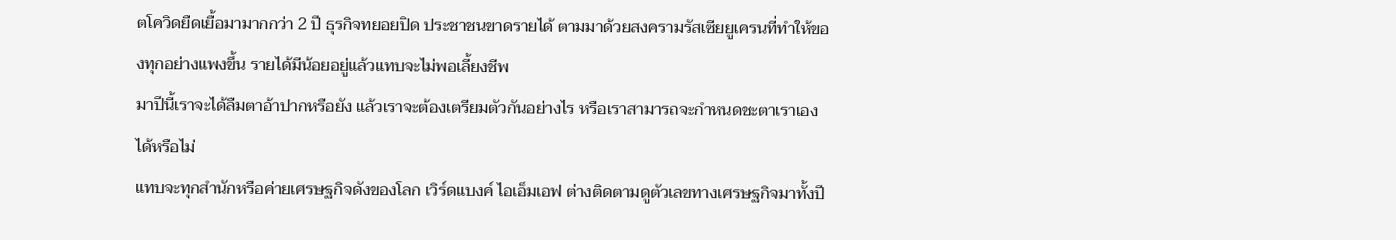ตโควิดยืดเยื้อมามากกว่า 2 ปี ธุรกิจทยอยปิด ประชาชนขาดรายได้ ตามมาด้วยสงครามรัสเซียยูเครนที่ทำให้ของทุกอย่างแพงขึ้น รายได้มีน้อยอยู่แล้วแทบจะไม่พอเลี้ยงชีพ
มาปีนี้เราจะได้ลืมตาอ้าปากหรือยัง แล้วเราจะต้องเตรียมตัวกันอย่างไร หรือเราสามารถจะกำหนดชะตาเราเองได้หรือไม่
แทบจะทุกสำนักหรือค่ายเศรษฐกิจดังของโลก เวิร์ดแบงค์ ไอเอ็มเอฟ ต่างติดตามดูตัวเลขทางเศรษฐกิจมาทั้งปี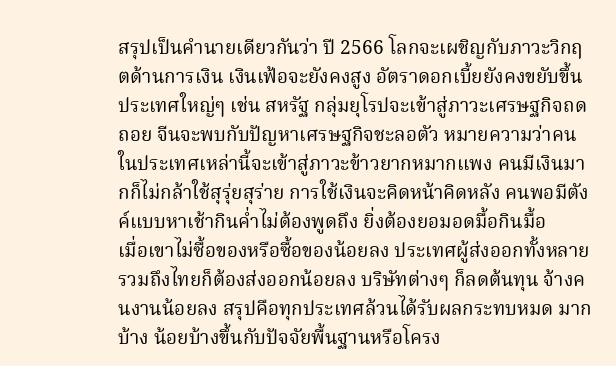สรุปเป็นคำนายเดียวกันว่า ปี 2566 โลกจะเผชิญกับภาวะวิกฤตด้านการเงิน เงินเฟ้อจะยังคงสูง อัตราดอกเบี้ยยังคงขยับขึ้น
ประเทศใหญ่ๆ เช่น สหรัฐ กลุ่มยุโรปจะเข้าสู่ภาวะเศรษฐกิจถดถอย จีนจะพบกับปัญหาเศรษฐกิจชะลอตัว หมายความว่าคนในประเทศเหล่านี้จะเข้าสู่ภาวะข้าวยากหมากแพง คนมีเงินมากก็ไม่กล้าใช้สุรุ่ยสุร่าย การใช้เงินจะคิดหน้าคิดหลัง คนพอมีตังค์แบบหาเช้ากินค่ำไม่ต้องพูดถึง ยิ่งต้องยอมอดมื้อกินมื้อ
เมื่อเขาไม่ซื้อของหรือซื้อของน้อยลง ประเทศผู้ส่งออกทั้งหลายรวมถึงไทยก็ต้องส่งออกน้อยลง บริษัทต่างๆ ก็ลดต้นทุน จ้างคนงานน้อยลง สรุปคือทุกประเทศล้วนได้รับผลกระทบหมด มากบ้าง น้อยบ้างขึ้นกับปัจจัยพื้นฐานหรือโครง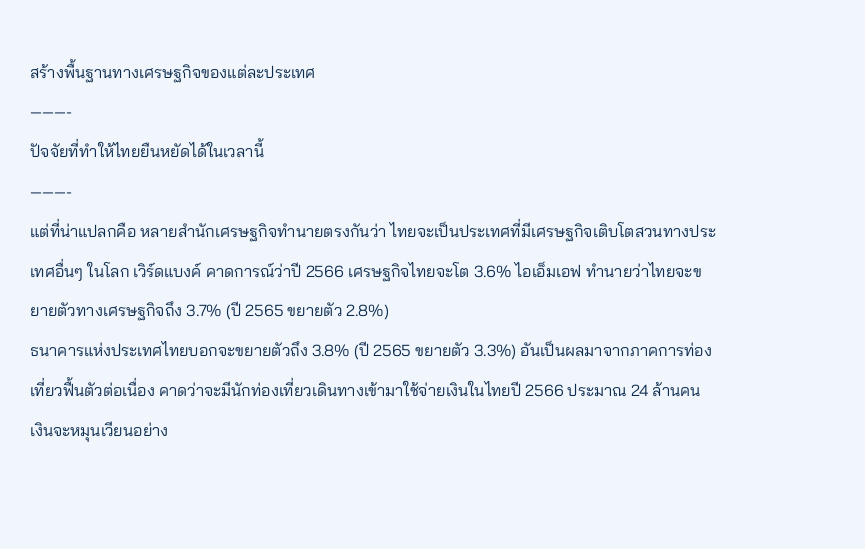สร้างพื้นฐานทางเศรษฐกิจของแต่ละประเทศ
———-
ปัจจัยที่ทำให้ไทยยืนหยัดได้ในเวลานี้
———-
แต่ที่น่าแปลกคือ หลายสำนักเศรษฐกิจทำนายตรงกันว่า ไทยจะเป็นประเทศที่มีเศรษฐกิจเติบโตสวนทางประเทศอื่นๆ ในโลก เวิร์ดแบงค์ คาดการณ์ว่าปี 2566 เศรษฐกิจไทยจะโต 3.6% ไอเอ็มเอฟ ทำนายว่าไทยจะขยายตัวทางเศรษฐกิจถึง 3.7% (ปี 2565 ขยายตัว 2.8%)
ธนาคารแห่งประเทศไทยบอกจะขยายตัวถึง 3.8% (ปี 2565 ขยายตัว 3.3%) อันเป็นผลมาจากภาคการท่องเที่ยวฟื้นตัวต่อเนื่อง คาดว่าจะมีนักท่องเที่ยวเดินทางเข้ามาใช้จ่ายเงินในไทยปี 2566 ประมาณ 24 ล้านคน
เงินจะหมุนเวียนอย่าง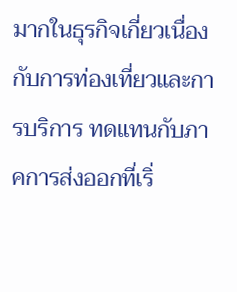มากในธุรกิจเกี่ยวเนื่องกับการท่องเที่ยวและการบริการ ทดแทนกับภาคการส่งออกที่เริ่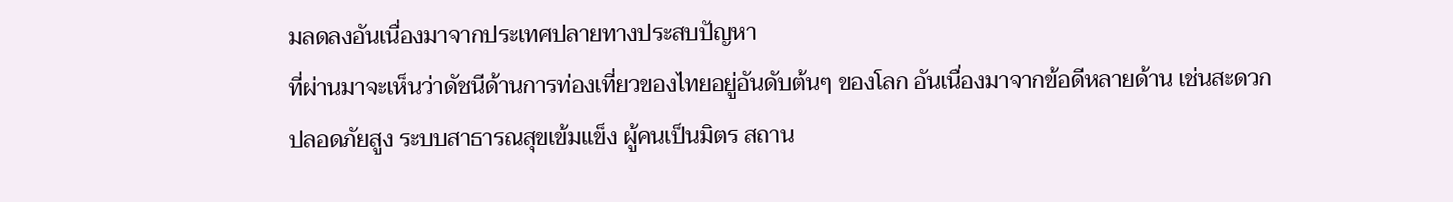มลดลงอันเนื่องมาจากประเทศปลายทางประสบปัญหา
ที่ผ่านมาจะเห็นว่าดัชนีด้านการท่องเที่ยวของไทยอยู่อันดับต้นๆ ของโลก อันเนื่องมาจากข้อดีหลายด้าน เช่นสะดวก ปลอดภัยสูง ระบบสาธารณสุขเข้มแข็ง ผู้คนเป็นมิตร สถาน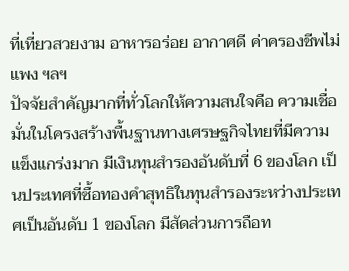ที่เที่ยวสวยงาม อาหารอร่อย อากาศดี ค่าครองชีพไม่แพง ฯลฯ
ปัจจัยสำคัญมากที่ทั่วโลกให้ความสนใจคือ ความเชื่อมั่นในโครงสร้างพื้นฐานทางเศรษฐกิจไทยที่มีความแข็งแกร่งมาก มีเงินทุนสำรองอันดับที่ 6 ของโลก เป็นประเทศที่ซื้อทองคำสุทธิในทุนสำรองระหว่างประเทศเป็นอันดับ 1 ของโลก มีสัดส่วนการถือท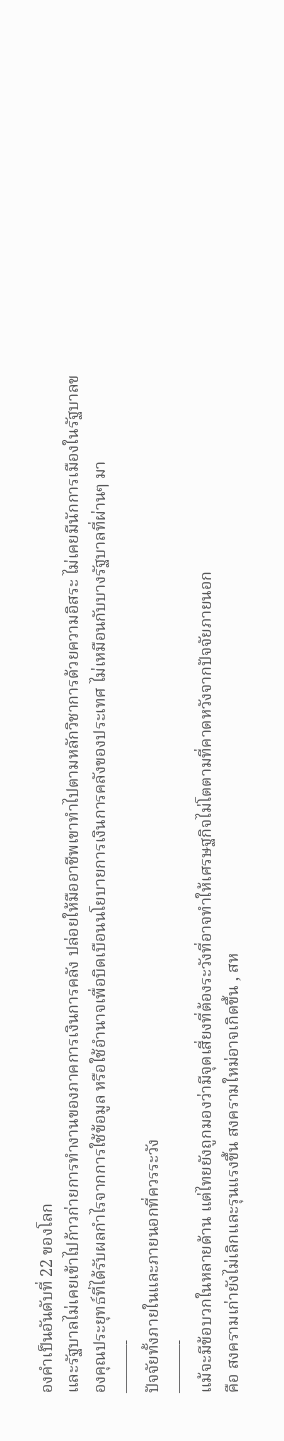องคำเป็นอันดับที่ 22 ของโลก
และรัฐบาลไม่เคยเข้าไปก้าวก่ายการทำงานของภาคการเงินการคลัง ปล่อยให้มืออาชีพเขาทำไปตามหลักวิชาการด้วยความอิสระ ไม่เคยมีนักการเมืองในรัฐบาลของคุณประยุทธ์ที่ได้รับผลกำไรจากการใช้ข้อมูล หรือใช้อำนาจเพื่อบิดเบือนนโยบายการเงินการคลังของประเทศ ไม่เหมือนกับบางรัฐบาลที่ผ่านๆ มา
———-
ปัจจัยทั้งภายในและภายนอกที่ควรระวัง
———-
แม้จะมีข้อบวกในหลายด้าน แต่ไทยยังถูกมองว่ามีจุดเสี่ยงที่ต้องระวังที่อาจทำให้เศรษฐกิจไม่โตตามที่คาดหวังจากปัจจัยภายนอก
คือ สงครามเก่ายังไม่เลิกและรุนแรงขึ้น สงครามใหม่อาจเกิดขึ้น , สห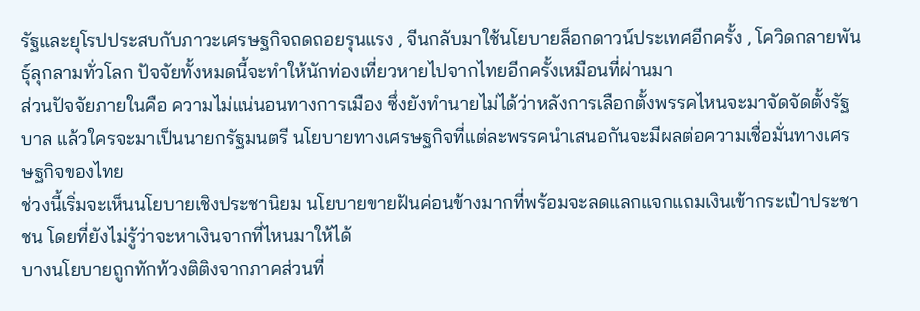รัฐและยุโรปประสบกับภาวะเศรษฐกิจถดถอยรุนแรง , จีนกลับมาใช้นโยบายล็อกดาวน์ประเทศอีกครั้ง , โควิดกลายพันธุ์ลุกลามทั่วโลก ปัจจัยทั้งหมดนี้จะทำให้นักท่องเที่ยวหายไปจากไทยอีกครั้งเหมือนที่ผ่านมา
ส่วนปัจจัยภายในคือ ความไม่แน่นอนทางการเมือง ซึ่งยังทำนายไม่ได้ว่าหลังการเลือกตั้งพรรคไหนจะมาจัดจัดตั้งรัฐบาล แล้วใครจะมาเป็นนายกรัฐมนตรี นโยบายทางเศรษฐกิจที่แต่ละพรรคนำเสนอกันจะมีผลต่อความเชื่อมั่นทางเศรษฐกิจของไทย
ช่วงนี้เริ่มจะเห็นนโยบายเชิงประชานิยม นโยบายขายฝันค่อนข้างมากที่พร้อมจะลดแลกแจกแถมเงินเข้ากระเป๋าประชาชน โดยที่ยังไม่รู้ว่าจะหาเงินจากที่ไหนมาให้ได้
บางนโยบายถูกทักท้วงติติงจากภาคส่วนที่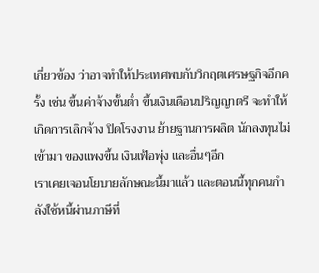เกี่ยวข้อง ว่าอาจทำให้ประเทศพบกับวิกฤตเศรษฐกิจอีกครั้ง เช่น ขึ้นค่าจ้างขั้นต่ำ ขึ้นเงินเดือนปริญญาตรี จะทำให้เกิดการเลิกจ้าง ปิดโรงงาน ย้ายฐานการผลิต นักลงทุนไม่เข้ามา ของแพงขึ้น เงินเฟ้อพุ่ง และอื่นๆอีก
เราเคยเจอนโยบายลักษณะนี้มาแล้ว และตอนนี้ทุกคนกำลังใช้หนี้ผ่านภาษีที่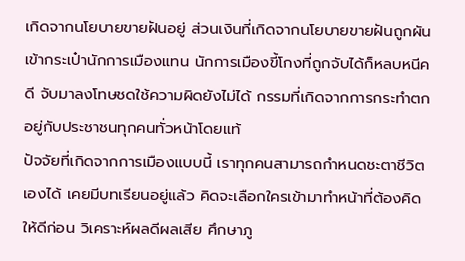เกิดจากนโยบายขายฝันอยู่ ส่วนเงินที่เกิดจากนโยบายขายฝันถูกผันเข้ากระเป๋านักการเมืองแทน นักการเมืองขี้โกงที่ถูกจับได้ก็หลบหนีคดี จับมาลงโทษชดใช้ความผิดยังไม่ได้ กรรมที่เกิดจากการกระทำตกอยู่กับประชาชนทุกคนทั่วหน้าโดยแท้
ปัจจัยที่เกิดจากการเมืองแบบนี้ เราทุกคนสามารถกำหนดชะตาชีวิตเองได้ เคยมีบทเรียนอยู่แล้ว คิดจะเลือกใครเข้ามาทำหน้าที่ต้องคิดให้ดีก่อน วิเคราะห์ผลดีผลเสีย ศึกษาภู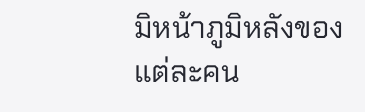มิหน้าภูมิหลังของแต่ละคน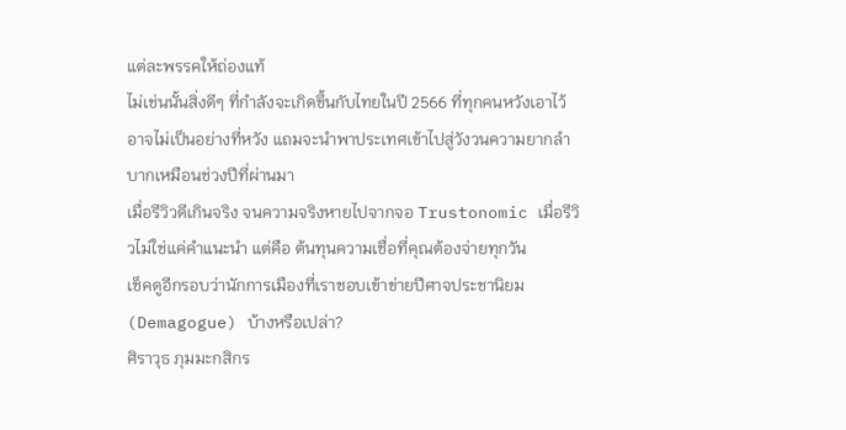แต่ละพรรคให้ถ่องแท้
ไม่เช่นนั้นสิ่งดีๆ ที่กำลังจะเกิดขึ้นกับไทยในปี 2566 ที่ทุกคนหวังเอาไว้ อาจไม่เป็นอย่างที่หวัง แถมจะนำพาประเทศเข้าไปสู่วังวนความยากลำบากเหมือนช่วงปีที่ผ่านมา
เมื่อรีวิวดีเกินจริง จนความจริงหายไปจากจอ Trustonomic เมื่อรีวิวไม่ใช่แค่คำแนะนำ แต่คือ ต้นทุนความเชื่อที่คุณต้องจ่ายทุกวัน
เช็คดูอีกรอบว่านักการเมืองที่เราชอบเข้าข่ายปีศาจประชานิยม (Demagogue) บ้างหรือเปล่า?
ศิราวุธ ภุมมะกสิกร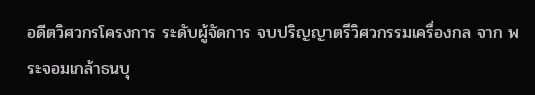อดีตวิศวกรโครงการ ระดับผู้จัดการ จบปริญญาตรีวิศวกรรมเครื่องกล จาก พระจอมเกล้าธนบุ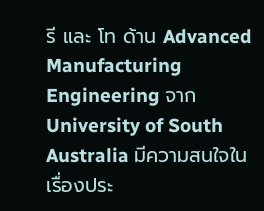รี และ โท ด้าน Advanced Manufacturing Engineering จาก University of South Australia มีความสนใจในเรื่องประ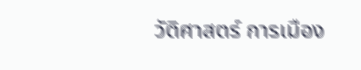วัติศาสตร์ การเมือง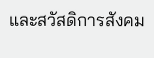และสวัสดิการสังคม